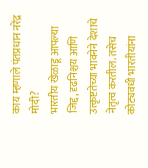काय म्हणाले पंतप्रधान नरेंद्र मोदी?
भारतीय खेळाडू आपल्या जिद्द, दृढनिश्चय आणि उत्कृष्टतेच्या भावनेने देशाचे नेतृत्व करतील. तसेच कोट्यवधी भारतीयांना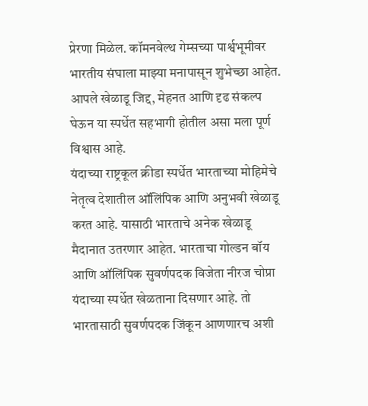प्रेरणा मिळेल. कॉमनवेल्थ गेम्सच्या पार्श्वभूमीवर भारतीय संघाला माझ्या मनापासून शुभेच्छा आहेत. आपले खेळाडू जिद्द, मेहनत आणि दृढ संकल्प घेऊन या स्पर्धेत सहभागी होतील असा मला पूर्ण विश्वास आहे.
यंदाच्या राष्ट्रकूल क्रीडा स्पर्धेत भारताच्या मोहिमेचे नेतृत्व देशातील ऑलिंपिक आणि अनुभवी खेळाडू करत आहे. यासाठी भारताचे अनेक खेळाडू मैदानात उतरणार आहेत. भारताचा गोल्डन बॉय आणि ऑलिंपिक सुवर्णपदक विजेता नीरज चोप्रा यंदाच्या स्पर्धेत खेळताना दिसणार आहे. तो भारतासाठी सुवर्णपदक जिंकून आणणारच अशी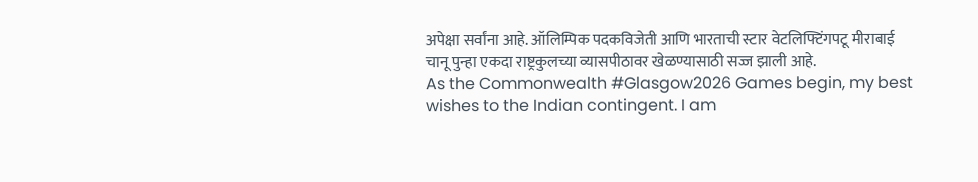अपेक्षा सर्वांना आहे. ऑलिम्पिक पदकविजेती आणि भारताची स्टार वेटलिफ्टिंगपटू मीराबाई चानू पुन्हा एकदा राष्ट्रकुलच्या व्यासपीठावर खेळण्यासाठी सज्ज झाली आहे.
As the Commonwealth #Glasgow2026 Games begin, my best wishes to the Indian contingent. I am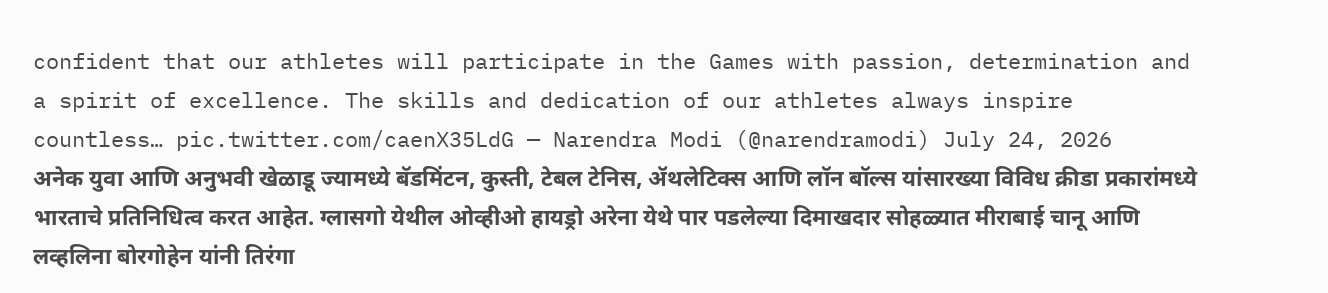confident that our athletes will participate in the Games with passion, determination and a spirit of excellence. The skills and dedication of our athletes always inspire countless… pic.twitter.com/caenX35LdG — Narendra Modi (@narendramodi) July 24, 2026
अनेक युवा आणि अनुभवी खेळाडू ज्यामध्ये बॅडमिंटन, कुस्ती, टेबल टेनिस, ॲथलेटिक्स आणि लॉन बॉल्स यांसारख्या विविध क्रीडा प्रकारांमध्ये भारताचे प्रतिनिधित्व करत आहेत. ग्लासगो येथील ओव्हीओ हायड्रो अरेना येथे पार पडलेल्या दिमाखदार सोहळ्यात मीराबाई चानू आणि लव्हलिना बोरगोहेन यांनी तिरंगा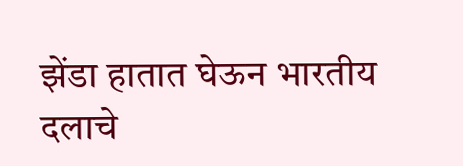झेंडा हातात घेऊन भारतीय दलाचे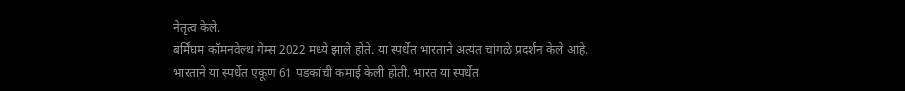नेतृत्व केले.
बर्मिंघम कॉमनवेल्थ गेम्स 2022 मध्ये झाले होते. या स्पर्धेत भारताने अत्यंत चांगळे प्रदर्शन केले आहे. भारताने या स्पर्धेत एकूण 61 पडकांची कमाई केली होती. भारत या स्पर्धेत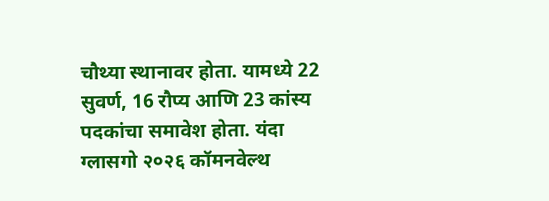चौथ्या स्थानावर होता. यामध्ये 22 सुवर्ण, 16 रौप्य आणि 23 कांस्य पदकांचा समावेश होता. यंदा ग्लासगो २०२६ कॉमनवेल्थ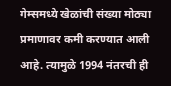गेम्समध्ये खेळांची संख्या मोठ्या प्रमाणावर कमी करण्यात आली आहे. त्यामुळे 1994 नंतरची ही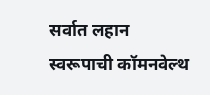सर्वात लहान स्वरूपाची कॉमनवेल्थ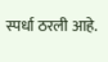स्पर्धा ठरली आहे.